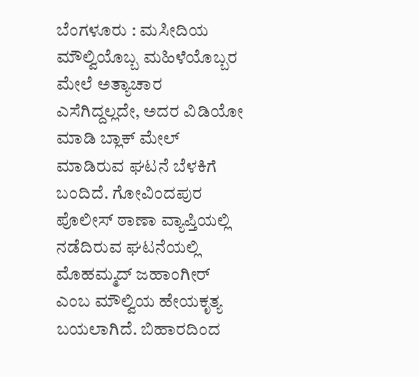ಬೆಂಗಳೂರು : ಮಸೀದಿಯ ಮೌಲ್ವಿಯೊಬ್ಬ ಮಹಿಳೆಯೊಬ್ಬರ ಮೇಲೆ ಅತ್ಯಾಚಾರ ಎಸೆಗಿದ್ದಲ್ಲದೇ, ಅದರ ವಿಡಿಯೋ ಮಾಡಿ ಬ್ಲಾಕ್ ಮೇಲ್ ಮಾಡಿರುವ ಘಟನೆ ಬೆಳಕಿಗೆ ಬಂದಿದೆ. ಗೋವಿಂದಪುರ ಪೊಲೀಸ್ ಠಾಣಾ ವ್ಯಾಪ್ತಿಯಲ್ಲಿ ನಡೆದಿರುವ ಘಟನೆಯಲ್ಲಿ ಮೊಹಮ್ಮದ್ ಜಹಾಂಗೀರ್ ಎಂಬ ಮೌಲ್ವಿಯ ಹೇಯಕೃತ್ಯ ಬಯಲಾಗಿದೆ. ಬಿಹಾರದಿಂದ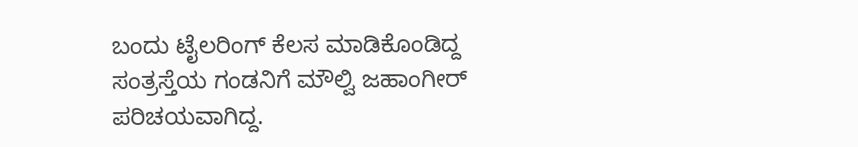ಬಂದು ಟೈಲರಿಂಗ್ ಕೆಲಸ ಮಾಡಿಕೊಂಡಿದ್ದ ಸಂತ್ರಸ್ತೆಯ ಗಂಡನಿಗೆ ಮೌಲ್ವಿ ಜಹಾಂಗೀರ್ ಪರಿಚಯವಾಗಿದ್ದ.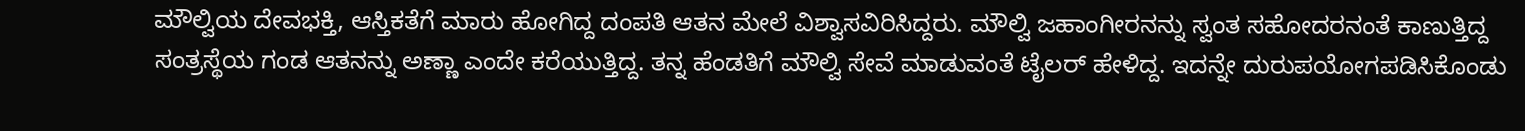ಮೌಲ್ವಿಯ ದೇವಭಕ್ತಿ, ಆಸ್ತಿಕತೆಗೆ ಮಾರು ಹೋಗಿದ್ದ ದಂಪತಿ ಆತನ ಮೇಲೆ ವಿಶ್ವಾಸವಿರಿಸಿದ್ದರು. ಮೌಲ್ವಿ ಜಹಾಂಗೀರನನ್ನು ಸ್ವಂತ ಸಹೋದರನಂತೆ ಕಾಣುತ್ತಿದ್ದ ಸಂತ್ರಸ್ಥೆಯ ಗಂಡ ಆತನನ್ನು ಅಣ್ಣಾ ಎಂದೇ ಕರೆಯುತ್ತಿದ್ದ. ತನ್ನ ಹೆಂಡತಿಗೆ ಮೌಲ್ವಿ ಸೇವೆ ಮಾಡುವಂತೆ ಟೈಲರ್ ಹೇಳಿದ್ದ. ಇದನ್ನೇ ದುರುಪಯೋಗಪಡಿಸಿಕೊಂಡು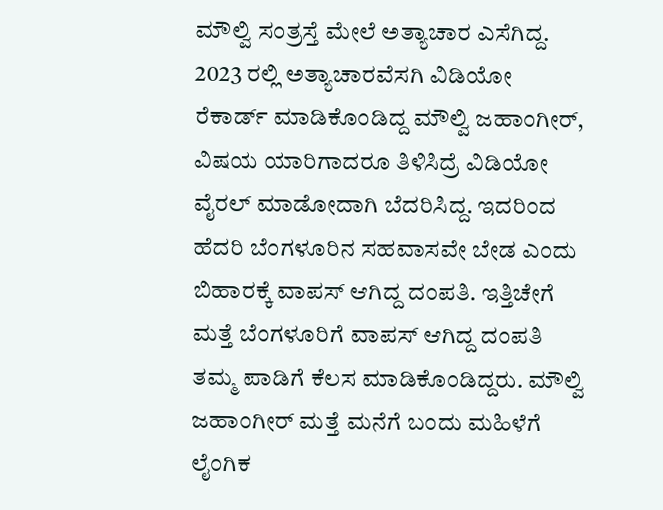ಮೌಲ್ವಿ ಸಂತ್ರಸ್ತೆ ಮೇಲೆ ಅತ್ಯಾಚಾರ ಎಸೆಗಿದ್ದ. 2023 ರಲ್ಲಿ ಅತ್ಯಾಚಾರವೆಸಗಿ ವಿಡಿಯೋ ರೆಕಾರ್ಡ್ ಮಾಡಿಕೊಂಡಿದ್ದ ಮೌಲ್ವಿ ಜಹಾಂಗೀರ್, ವಿಷಯ ಯಾರಿಗಾದರೂ ತಿಳಿಸಿದ್ರೆ ವಿಡಿಯೋ ವೈರಲ್ ಮಾಡೋದಾಗಿ ಬೆದರಿಸಿದ್ದ. ಇದರಿಂದ ಹೆದರಿ ಬೆಂಗಳೂರಿನ ಸಹವಾಸವೇ ಬೇಡ ಎಂದು ಬಿಹಾರಕ್ಕೆ ವಾಪಸ್ ಆಗಿದ್ದ ದಂಪತಿ. ಇತ್ತಿಚೇಗೆ ಮತ್ತೆ ಬೆಂಗಳೂರಿಗೆ ವಾಪಸ್ ಆಗಿದ್ದ ದಂಪತಿ ತಮ್ಮ ಪಾಡಿಗೆ ಕೆಲಸ ಮಾಡಿಕೊಂಡಿದ್ದರು. ಮೌಲ್ವಿ ಜಹಾಂಗೀರ್ ಮತ್ತೆ ಮನೆಗೆ ಬಂದು ಮಹಿಳೆಗೆ ಲೈಂಗಿಕ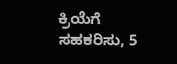ಕ್ರಿಯೆಗೆ ಸಹಕರಿಸು, 5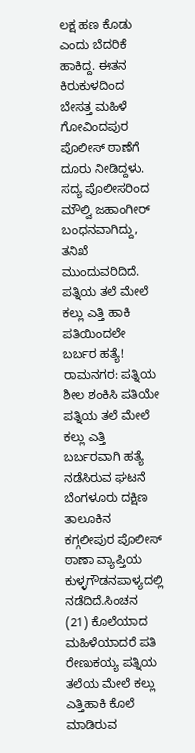ಲಕ್ಷ ಹಣ ಕೊಡು ಎಂದು ಬೆದರಿಕೆ ಹಾಕಿದ್ದ. ಈತನ ಕಿರುಕುಳದಿಂದ ಬೇಸತ್ತ ಮಹಿಳೆ ಗೋವಿಂದಪುರ ಪೊಲೀಸ್ ಠಾಣೆಗೆ ದೂರು ನೀಡಿದ್ದಳು. ಸದ್ಯ ಪೊಲೀಸರಿಂದ ಮೌಲ್ವಿ ಜಹಾಂಗೀರ್ ಬಂಧನವಾಗಿದ್ದು, ತನಿಖೆ ಮುಂದುವರಿದಿದೆ.
ಪತ್ನಿಯ ತಲೆ ಮೇಲೆ ಕಲ್ಲು ಎತ್ತಿ ಹಾಕಿ ಪತಿಯಿಂದಲೇ ಬರ್ಬರ ಹತ್ಯೆ!
ರಾಮನಗರ: ಪತ್ನಿಯ ಶೀಲ ಶಂಕಿಸಿ ಪತಿಯೇ ಪತ್ನಿಯ ತಲೆ ಮೇಲೆ ಕಲ್ಲು ಎತ್ತಿ ಬರ್ಬರವಾಗಿ ಹತ್ಯೆ ನಡೆಸಿರುವ ಘಟನೆ ಬೆಂಗಳೂರು ದಕ್ಷಿಣ ತಾಲೂಕಿನ ಕಗ್ಗಲೀಪುರ ಪೊಲೀಸ್ ಠಾಣಾ ವ್ಯಾಪ್ತಿಯ ಕುಳ್ಳಗೌಡನಪಾಳ್ಯದಲ್ಲಿ ನಡೆದಿದೆ.ಸಿಂಚನ (21) ಕೊಲೆಯಾದ ಮಹಿಳೆಯಾದರೆ ಪತಿ ರೇಣುಕಯ್ಯ ಪತ್ನಿಯ ತಲೆಯ ಮೇಲೆ ಕಲ್ಲು ಎತ್ತಿಹಾಕಿ ಕೊಲೆ ಮಾಡಿರುವ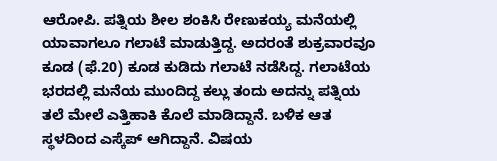ಆರೋಪಿ. ಪತ್ನಿಯ ಶೀಲ ಶಂಕಿಸಿ ರೇಣುಕಯ್ಯ ಮನೆಯಲ್ಲಿ ಯಾವಾಗಲೂ ಗಲಾಟೆ ಮಾಡುತ್ತಿದ್ದ. ಅದರಂತೆ ಶುಕ್ರವಾರವೂ ಕೂಡ (ಫೆ.20) ಕೂಡ ಕುಡಿದು ಗಲಾಟೆ ನಡೆಸಿದ್ದ. ಗಲಾಟೆಯ ಭರದಲ್ಲಿ ಮನೆಯ ಮುಂದಿದ್ದ ಕಲ್ಲು ತಂದು ಅದನ್ನು ಪತ್ನಿಯ ತಲೆ ಮೇಲೆ ಎತ್ತಿಹಾಕಿ ಕೊಲೆ ಮಾಡಿದ್ದಾನೆ. ಬಳಿಕ ಆತ ಸ್ಥಳದಿಂದ ಎಸ್ಕೆಪ್ ಆಗಿದ್ದಾನೆ. ವಿಷಯ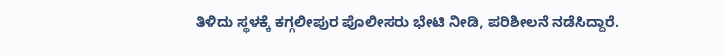ತಿಳಿದು ಸ್ಥಳಕ್ಕೆ ಕಗ್ಗಲೀಪುರ ಪೊಲೀಸರು ಭೇಟಿ ನೀಡಿ, ಪರಿಶೀಲನೆ ನಡೆಸಿದ್ದಾರೆ.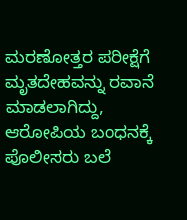ಮರಣೋತ್ತರ ಪರೀಕ್ಷೆಗೆ ಮೃತದೇಹವನ್ನು ರವಾನೆ ಮಾಡಲಾಗಿದ್ದು, ಆರೋಪಿಯ ಬಂಧನಕ್ಕೆ ಪೊಲೀಸರು ಬಲೆ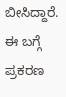ಬೀಸಿದ್ದಾರೆ. ಈ ಬಗ್ಗೆ ಪ್ರಕರಣ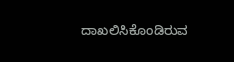ದಾಖಲಿಸಿಕೊಂಡಿರುವ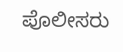ಪೊಲೀಸರು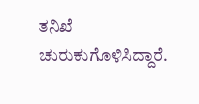ತನಿಖೆ ಚುರುಕುಗೊಳಿಸಿದ್ದಾರೆ.